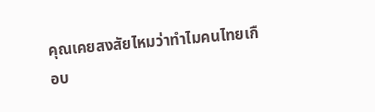คุณเคยสงสัยไหมว่าทำไมคนไทยเกือบ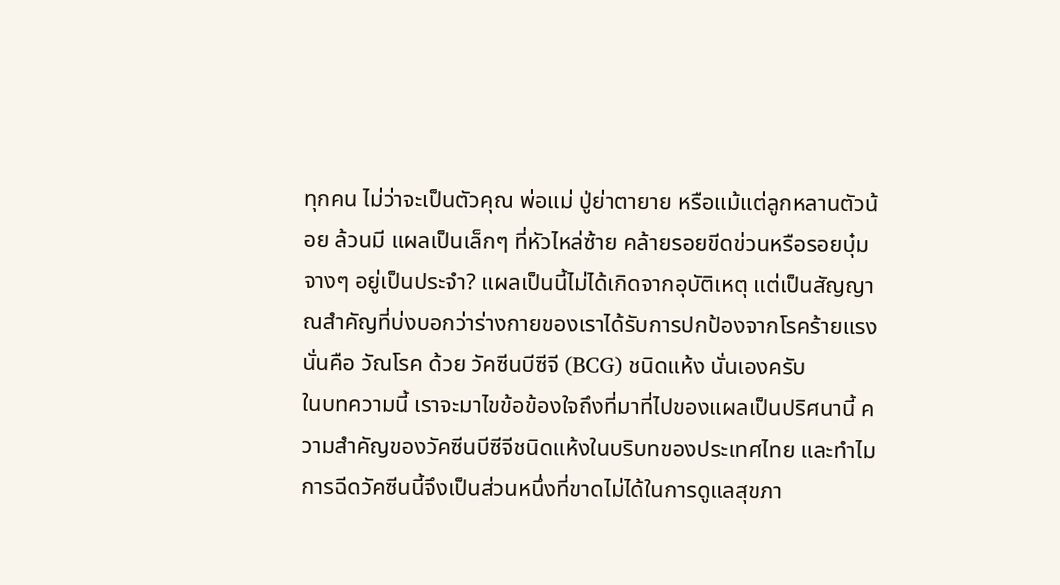ทุกคน ไม่ว่าจะเป็นตัวคุณ พ่อแม่ ปู่ย่าตายาย หรือแม้แต่ลูกหลานตัวน้อย ล้วนมี แผลเป็นเล็กๆ ที่หัวไหล่ซ้าย คล้ายรอยขีดข่วนหรือรอยบุ๋มจางๆ อยู่เป็นประจำ? แผลเป็นนี้ไม่ได้เกิดจากอุบัติเหตุ แต่เป็นสัญญาณสำคัญที่บ่งบอกว่าร่างกายของเราได้รับการปกป้องจากโรคร้ายแรงนั่นคือ วัณโรค ด้วย วัคซีนบีซีจี (BCG) ชนิดแห้ง นั่นเองครับ
ในบทความนี้ เราจะมาไขข้อข้องใจถึงที่มาที่ไปของแผลเป็นปริศนานี้ ความสำคัญของวัคซีนบีซีจีชนิดแห้งในบริบทของประเทศไทย และทำไมการฉีดวัคซีนนี้จึงเป็นส่วนหนึ่งที่ขาดไม่ได้ในการดูแลสุขภา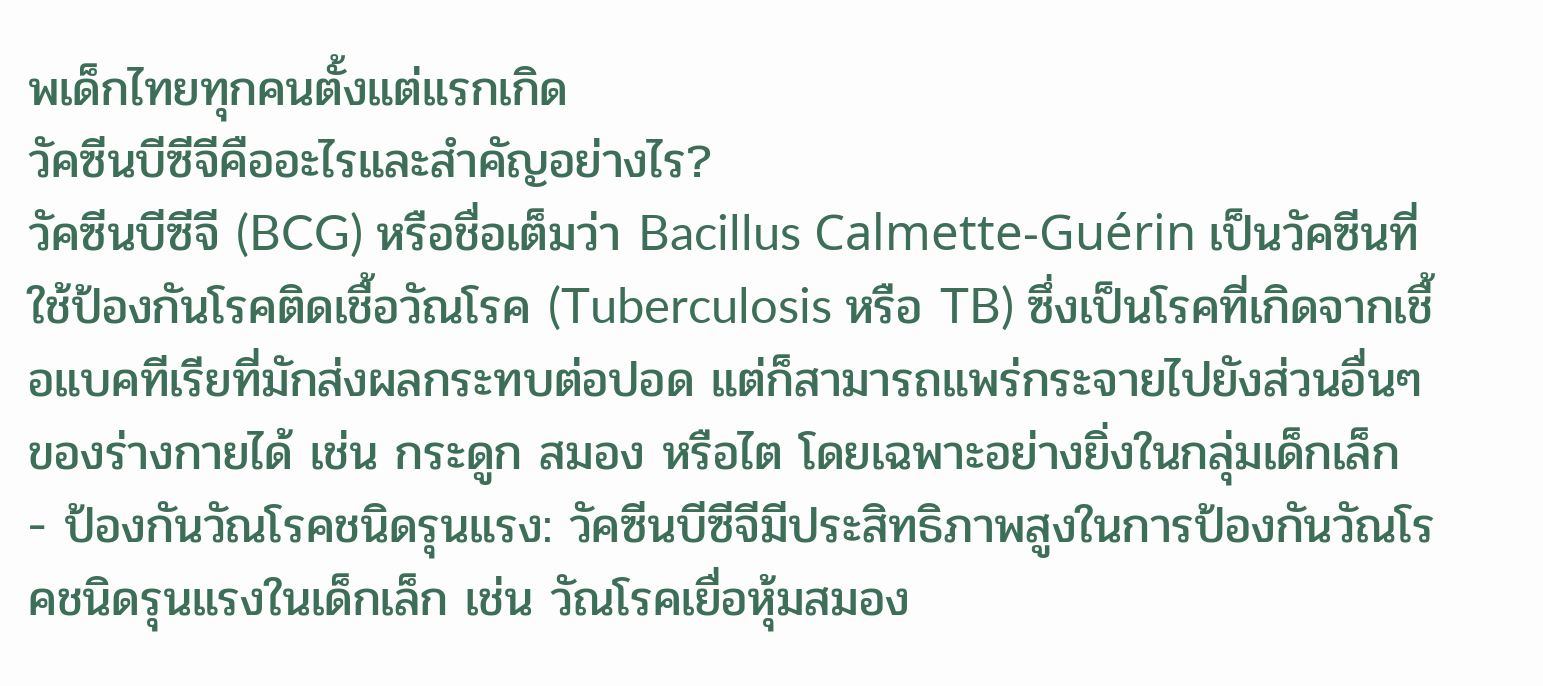พเด็กไทยทุกคนตั้งแต่แรกเกิด
วัคซีนบีซีจีคืออะไรและสำคัญอย่างไร?
วัคซีนบีซีจี (BCG) หรือชื่อเต็มว่า Bacillus Calmette-Guérin เป็นวัคซีนที่ใช้ป้องกันโรคติดเชื้อวัณโรค (Tuberculosis หรือ TB) ซึ่งเป็นโรคที่เกิดจากเชื้อแบคทีเรียที่มักส่งผลกระทบต่อปอด แต่ก็สามารถแพร่กระจายไปยังส่วนอื่นๆ ของร่างกายได้ เช่น กระดูก สมอง หรือไต โดยเฉพาะอย่างยิ่งในกลุ่มเด็กเล็ก
- ป้องกันวัณโรคชนิดรุนแรง: วัคซีนบีซีจีมีประสิทธิภาพสูงในการป้องกันวัณโรคชนิดรุนแรงในเด็กเล็ก เช่น วัณโรคเยื่อหุ้มสมอง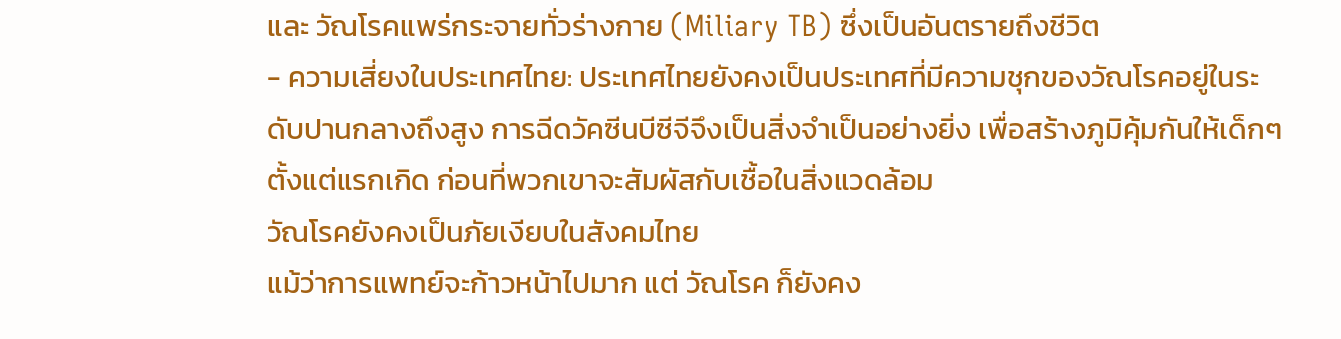และ วัณโรคแพร่กระจายทั่วร่างกาย (Miliary TB) ซึ่งเป็นอันตรายถึงชีวิต
- ความเสี่ยงในประเทศไทย: ประเทศไทยยังคงเป็นประเทศที่มีความชุกของวัณโรคอยู่ในระดับปานกลางถึงสูง การฉีดวัคซีนบีซีจีจึงเป็นสิ่งจำเป็นอย่างยิ่ง เพื่อสร้างภูมิคุ้มกันให้เด็กๆ ตั้งแต่แรกเกิด ก่อนที่พวกเขาจะสัมผัสกับเชื้อในสิ่งแวดล้อม
วัณโรคยังคงเป็นภัยเงียบในสังคมไทย
แม้ว่าการแพทย์จะก้าวหน้าไปมาก แต่ วัณโรค ก็ยังคง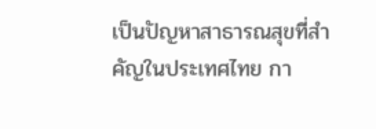เป็นปัญหาสาธารณสุขที่สำคัญในประเทศไทย กา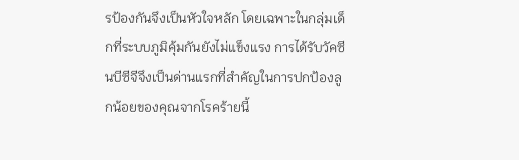รป้องกันจึงเป็นหัวใจหลัก โดยเฉพาะในกลุ่มเด็กที่ระบบภูมิคุ้มกันยังไม่แข็งแรง การได้รับวัคซีนบีซีจีจึงเป็นด่านแรกที่สำคัญในการปกป้องลูกน้อยของคุณจากโรคร้ายนี้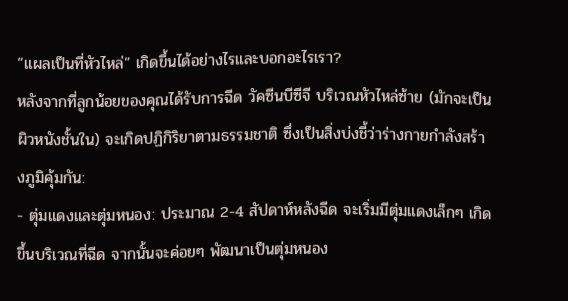“แผลเป็นที่หัวไหล่” เกิดขึ้นได้อย่างไรและบอกอะไรเรา?
หลังจากที่ลูกน้อยของคุณได้รับการฉีด วัคซีนบีซีจี บริเวณหัวไหล่ซ้าย (มักจะเป็นผิวหนังชั้นใน) จะเกิดปฏิกิริยาตามธรรมชาติ ซึ่งเป็นสิ่งบ่งชี้ว่าร่างกายกำลังสร้างภูมิคุ้มกัน:
- ตุ่มแดงและตุ่มหนอง: ประมาณ 2-4 สัปดาห์หลังฉีด จะเริ่มมีตุ่มแดงเล็กๆ เกิดขึ้นบริเวณที่ฉีด จากนั้นจะค่อยๆ พัฒนาเป็นตุ่มหนอง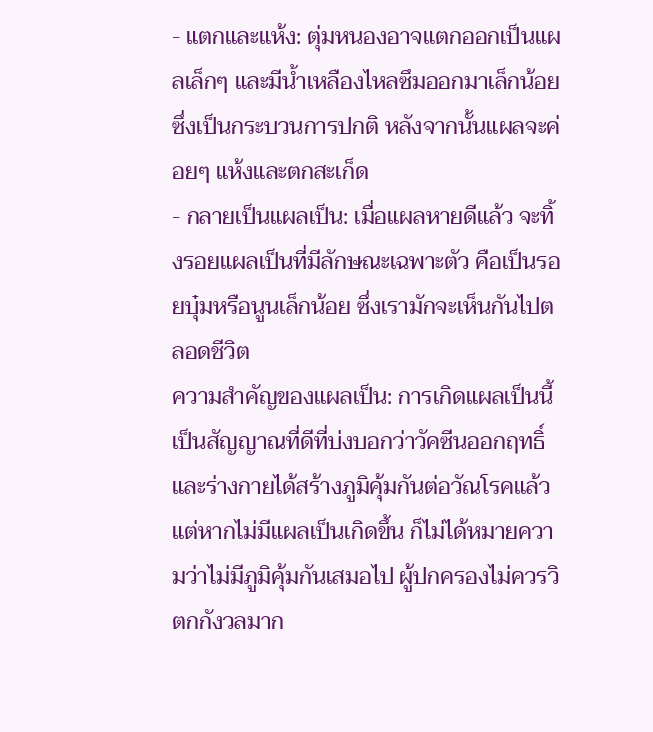- แตกและแห้ง: ตุ่มหนองอาจแตกออกเป็นแผลเล็กๆ และมีน้ำเหลืองไหลซึมออกมาเล็กน้อย ซึ่งเป็นกระบวนการปกติ หลังจากนั้นแผลจะค่อยๆ แห้งและตกสะเก็ด
- กลายเป็นแผลเป็น: เมื่อแผลหายดีแล้ว จะทิ้งรอยแผลเป็นที่มีลักษณะเฉพาะตัว คือเป็นรอยบุ๋มหรือนูนเล็กน้อย ซึ่งเรามักจะเห็นกันไปตลอดชีวิต
ความสำคัญของแผลเป็น: การเกิดแผลเป็นนี้เป็นสัญญาณที่ดีที่บ่งบอกว่าวัคซีนออกฤทธิ์และร่างกายได้สร้างภูมิคุ้มกันต่อวัณโรคแล้ว แต่หากไม่มีแผลเป็นเกิดขึ้น ก็ไม่ได้หมายความว่าไม่มีภูมิคุ้มกันเสมอไป ผู้ปกครองไม่ควรวิตกกังวลมาก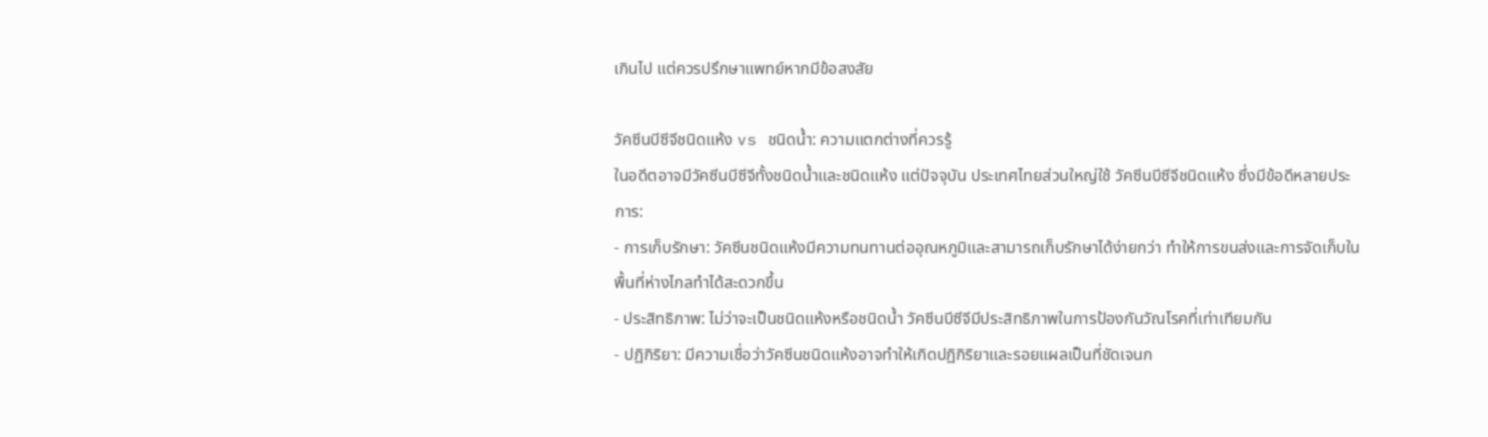เกินไป แต่ควรปรึกษาแพทย์หากมีข้อสงสัย

วัคซีนบีซีจีชนิดแห้ง vs ชนิดน้ำ: ความแตกต่างที่ควรรู้
ในอดีตอาจมีวัคซีนบีซีจีทั้งชนิดน้ำและชนิดแห้ง แต่ปัจจุบัน ประเทศไทยส่วนใหญ่ใช้ วัคซีนบีซีจีชนิดแห้ง ซึ่งมีข้อดีหลายประการ:
- การเก็บรักษา: วัคซีนชนิดแห้งมีความทนทานต่ออุณหภูมิและสามารถเก็บรักษาได้ง่ายกว่า ทำให้การขนส่งและการจัดเก็บในพื้นที่ห่างไกลทำได้สะดวกขึ้น
- ประสิทธิภาพ: ไม่ว่าจะเป็นชนิดแห้งหรือชนิดน้ำ วัคซีนบีซีจีมีประสิทธิภาพในการป้องกันวัณโรคที่เท่าเทียมกัน
- ปฏิกิริยา: มีความเชื่อว่าวัคซีนชนิดแห้งอาจทำให้เกิดปฏิกิริยาและรอยแผลเป็นที่ชัดเจนก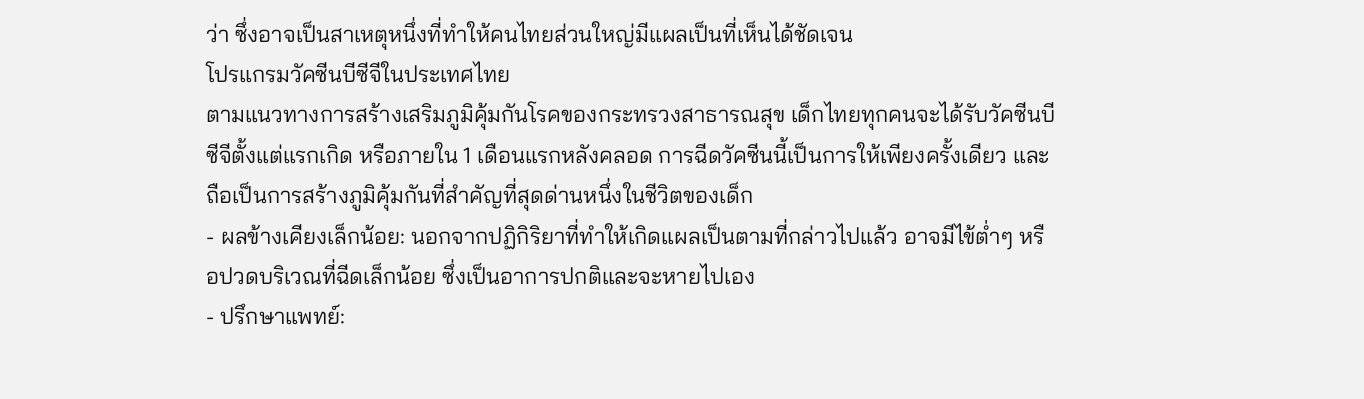ว่า ซึ่งอาจเป็นสาเหตุหนึ่งที่ทำให้คนไทยส่วนใหญ่มีแผลเป็นที่เห็นได้ชัดเจน
โปรแกรมวัคซีนบีซีจีในประเทศไทย
ตามแนวทางการสร้างเสริมภูมิคุ้มกันโรคของกระทรวงสาธารณสุข เด็กไทยทุกคนจะได้รับวัคซีนบีซีจีตั้งแต่แรกเกิด หรือภายใน 1 เดือนแรกหลังคลอด การฉีดวัคซีนนี้เป็นการให้เพียงครั้งเดียว และถือเป็นการสร้างภูมิคุ้มกันที่สำคัญที่สุดด่านหนึ่งในชีวิตของเด็ก
- ผลข้างเคียงเล็กน้อย: นอกจากปฏิกิริยาที่ทำให้เกิดแผลเป็นตามที่กล่าวไปแล้ว อาจมีไข้ต่ำๆ หรือปวดบริเวณที่ฉีดเล็กน้อย ซึ่งเป็นอาการปกติและจะหายไปเอง
- ปรึกษาแพทย์: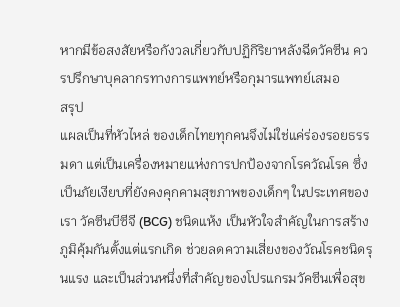หากมีข้อสงสัยหรือกังวลเกี่ยวกับปฏิกิริยาหลังฉีดวัคซีน ควรปรึกษาบุคลากรทางการแพทย์หรือกุมารแพทย์เสมอ
สรุป
แผลเป็นที่หัวไหล่ ของเด็กไทยทุกคนจึงไม่ใช่แค่ร่องรอยธรรมดา แต่เป็นเครื่องหมายแห่งการปกป้องจากโรควัณโรค ซึ่งเป็นภัยเงียบที่ยังคงคุกคามสุขภาพของเด็กๆ ในประเทศของเรา วัคซีนบีซีจี (BCG) ชนิดแห้ง เป็นหัวใจสำคัญในการสร้างภูมิคุ้มกันตั้งแต่แรกเกิด ช่วยลดความเสี่ยงของวัณโรคชนิดรุนแรง และเป็นส่วนหนึ่งที่สำคัญของโปรแกรมวัคซีนเพื่อสุข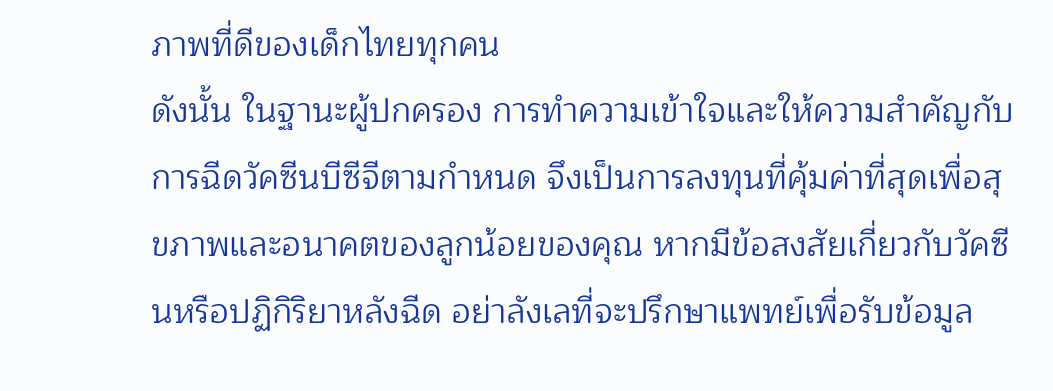ภาพที่ดีของเด็กไทยทุกคน
ดังนั้น ในฐานะผู้ปกครอง การทำความเข้าใจและให้ความสำคัญกับการฉีดวัคซีนบีซีจีตามกำหนด จึงเป็นการลงทุนที่คุ้มค่าที่สุดเพื่อสุขภาพและอนาคตของลูกน้อยของคุณ หากมีข้อสงสัยเกี่ยวกับวัคซีนหรือปฏิกิริยาหลังฉีด อย่าลังเลที่จะปรึกษาแพทย์เพื่อรับข้อมูล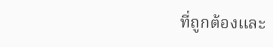ที่ถูกต้องและ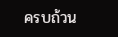ครบถ้วน